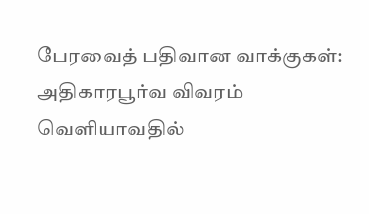பேரவைத் பதிவான வாக்குகள்: அதிகாரபூர்வ விவரம் வெளியாவதில்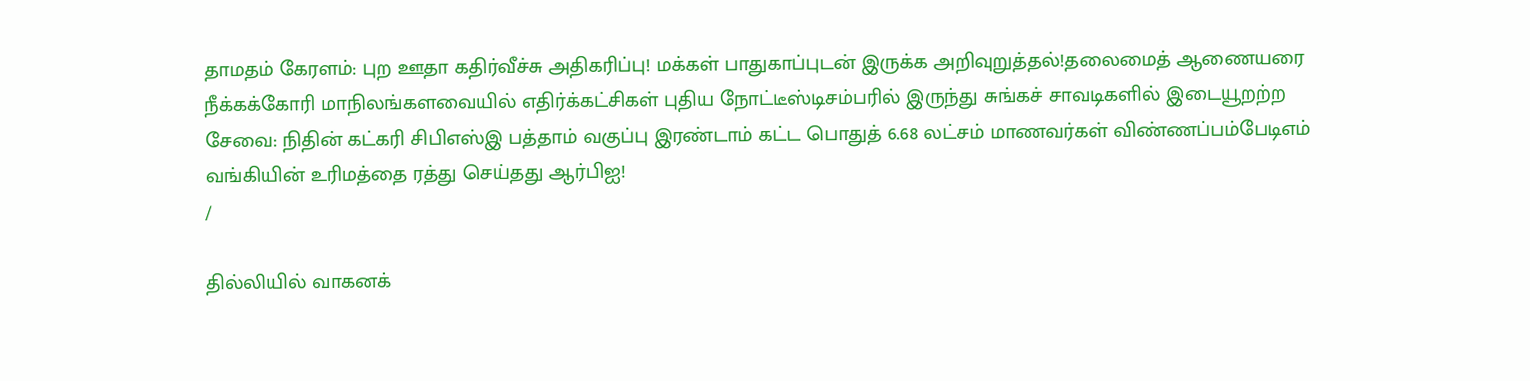தாமதம் கேரளம்: புற ஊதா கதிர்வீச்சு அதிகரிப்பு! மக்கள் பாதுகாப்புடன் இருக்க அறிவுறுத்தல்!தலைமைத் ஆணையரை நீக்கக்கோரி மாநிலங்களவையில் எதிர்க்கட்சிகள் புதிய நோட்டீஸ்டிசம்பரில் இருந்து சுங்கச் சாவடிகளில் இடையூறற்ற சேவை: நிதின் கட்கரி சிபிஎஸ்இ பத்தாம் வகுப்பு இரண்டாம் கட்ட பொதுத் 6.68 லட்சம் மாணவர்கள் விண்ணப்பம்பேடிஎம் வங்கியின் உரிமத்தை ரத்து செய்தது ஆர்பிஐ!
/

தில்லியில் வாகனக்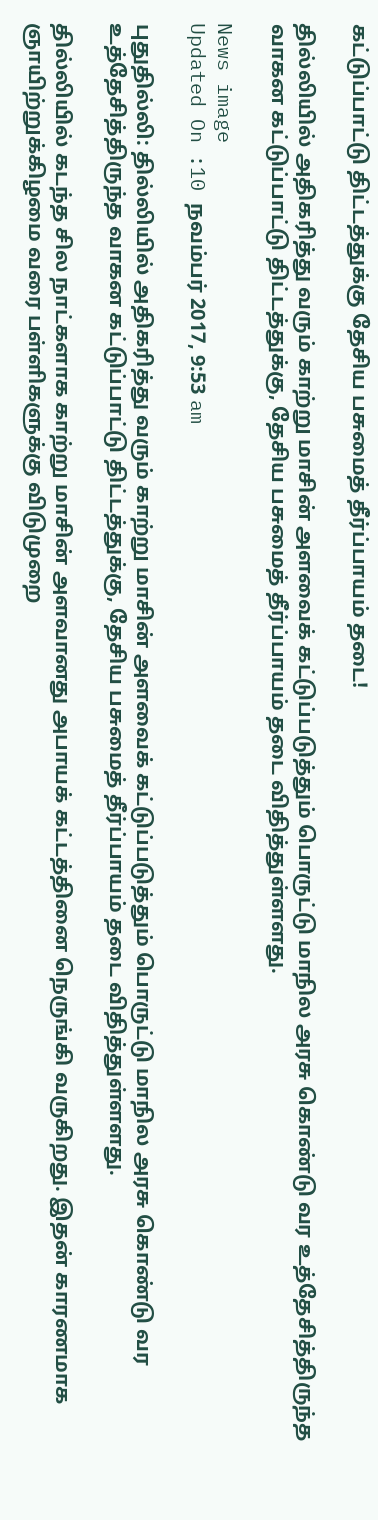கட்டுப்பாட்டு திட்டத்துக்கு தேசிய பசுமைத் தீர்ப்பாயம் தடை!

தில்லியில் அதிகரித்து வரும் காற்று மாசின் அளவைக் கட்டுப்படுத்தும் பொருட்டு மாநில அரசு கொண்டு வர உத்தேசித்திருந்த வாகன கட்டுப்பாட்டு திட்டத்துக்கு, தேசிய பசுமைத் தீர்ப்பாயம் தடை விதித்துள்ளளது.

News image
Updated On :10 நவம்பர் 2017, 9:53 am

புதுதில்லி: தில்லியில் அதிகரித்து வரும் காற்று மாசின் அளவைக் கட்டுப்படுத்தும் பொருட்டு மாநில அரசு கொண்டு வர உத்தேசித்திருந்த வாகன கட்டுப்பாட்டு திட்டத்துக்கு, தேசிய பசுமைத் தீர்ப்பாயம் தடை விதித்துள்ளளது.

தில்லியில் கடந்த சில நாட்களாக காற்று மாசின் அளவானது அபாயக் கட்டத்தினை நெருங்கி வருகிறது. இதன் காரணமாக ஞாயிற்றுக்கிழமை வரை பள்ளிகளுக்கு விடுமுறை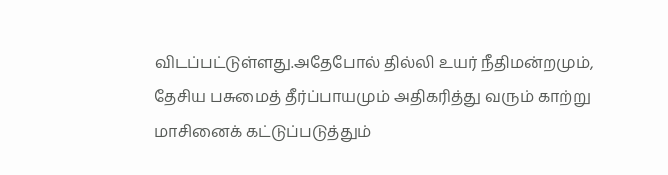விடப்பட்டுள்ளது.அதேபோல் தில்லி உயர் நீதிமன்றமும், தேசிய பசுமைத் தீர்ப்பாயமும் அதிகரித்து வரும் காற்று மாசினைக் கட்டுப்படுத்தும்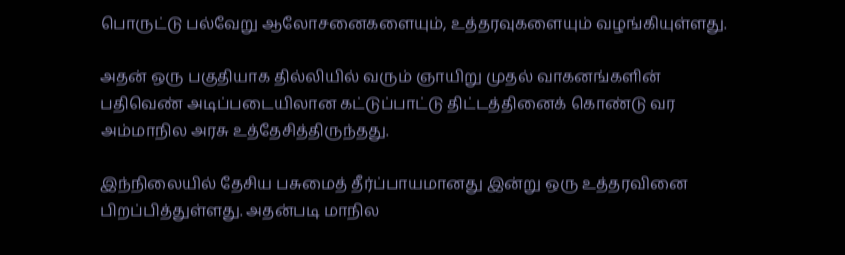பொருட்டு பல்வேறு ஆலோசனைகளையும், உத்தரவுகளையும் வழங்கியுள்ளது.

அதன் ஒரு பகுதியாக தில்லியில் வரும் ஞாயிறு முதல் வாகனங்களின் பதிவெண் அடிப்படையிலான கட்டுப்பாட்டு திட்டத்தினைக் கொண்டு வர அம்மாநில அரசு உத்தேசித்திருந்தது.

இந்நிலையில் தேசிய பசுமைத் தீர்ப்பாயமானது இன்று ஒரு உத்தரவினை பிறப்பித்துள்ளது. அதன்படி மாநில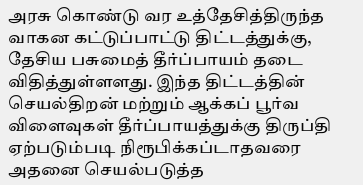அரசு கொண்டு வர உத்தேசித்திருந்த வாகன கட்டுப்பாட்டு திட்டத்துக்கு, தேசிய பசுமைத் தீர்ப்பாயம் தடை விதித்துள்ளளது. இந்த திட்டத்தின் செயல்திறன் மற்றும் ஆக்கப் பூர்வ விளைவுகள் தீர்ப்பாயத்துக்கு திருப்தி ஏற்படும்படி நிரூபிக்கப்டாதவரை அதனை செயல்படுத்த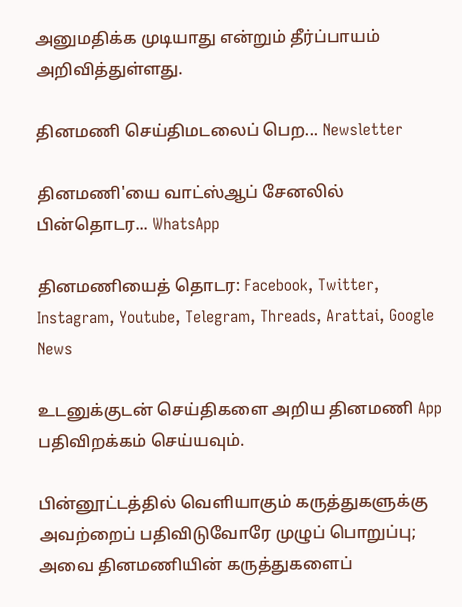அனுமதிக்க முடியாது என்றும் தீர்ப்பாயம் அறிவித்துள்ளது.

தினமணி செய்திமடலைப் பெற... Newsletter

தினமணி'யை வாட்ஸ்ஆப் சேனலில் பின்தொடர... WhatsApp

தினமணியைத் தொடர: Facebook, Twitter, Instagram, Youtube, Telegram, Threads, Arattai, Google News

உடனுக்குடன் செய்திகளை அறிய தினமணி App பதிவிறக்கம் செய்யவும்.

பின்னூட்டத்தில் வெளியாகும் கருத்துகளுக்கு அவற்றைப் பதிவிடுவோரே முழுப் பொறுப்பு; அவை தினமணியின் கருத்துகளைப்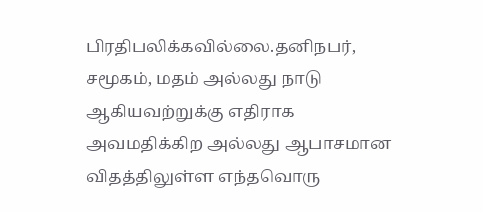பிரதிபலிக்கவில்லை.தனிநபர், சமூகம், மதம் அல்லது நாடு ஆகியவற்றுக்கு எதிராக அவமதிக்கிற அல்லது ஆபாசமான விதத்திலுள்ள எந்தவொரு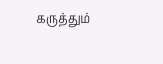கருத்தும்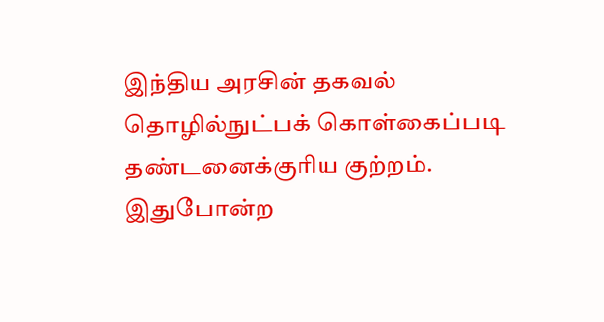இந்திய அரசின் தகவல் தொழில்நுட்பக் கொள்கைப்படி தண்டனைக்குரிய குற்றம். இதுபோன்ற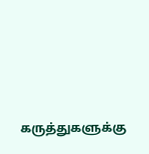கருத்துகளுக்கு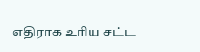எதிராக உரிய சட்ட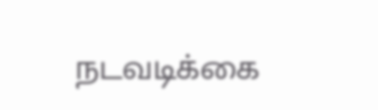நடவடிக்கை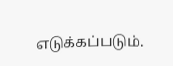எடுக்கப்படும்.